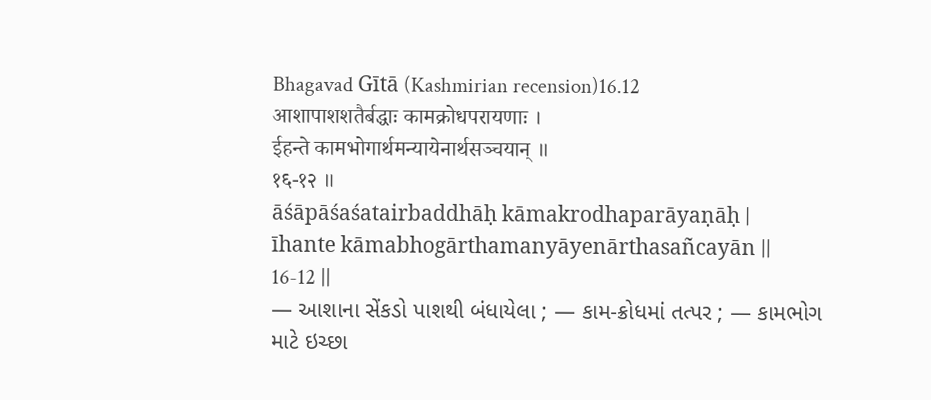Bhagavad Gītā (Kashmirian recension)16.12
आशापाशशतैर्बद्धाः कामक्रोधपरायणाः ।
ईहन्ते कामभोगार्थमन्यायेनार्थसञ्चयान् ॥
१६-१२ ॥
āśāpāśaśatairbaddhāḥ kāmakrodhaparāyaṇāḥ |
īhante kāmabhogārthamanyāyenārthasañcayān ||
16-12 ||
— આશાના સેંકડો પાશથી બંધાયેલા ; — કામ-ક્રોધમાં તત્પર ; — કામભોગ માટે ઇચ્છા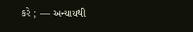કરે ; — અન્યાયથી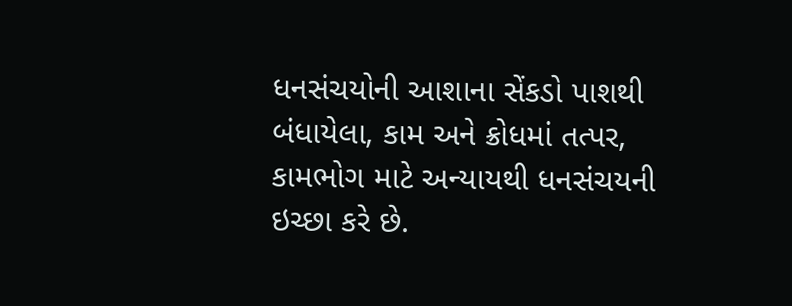ધનસંચયોની આશાના સેંકડો પાશથી બંધાયેલા, કામ અને ક્રોધમાં તત્પર, કામભોગ માટે અન્યાયથી ધનસંચયની ઇચ્છા કરે છે.